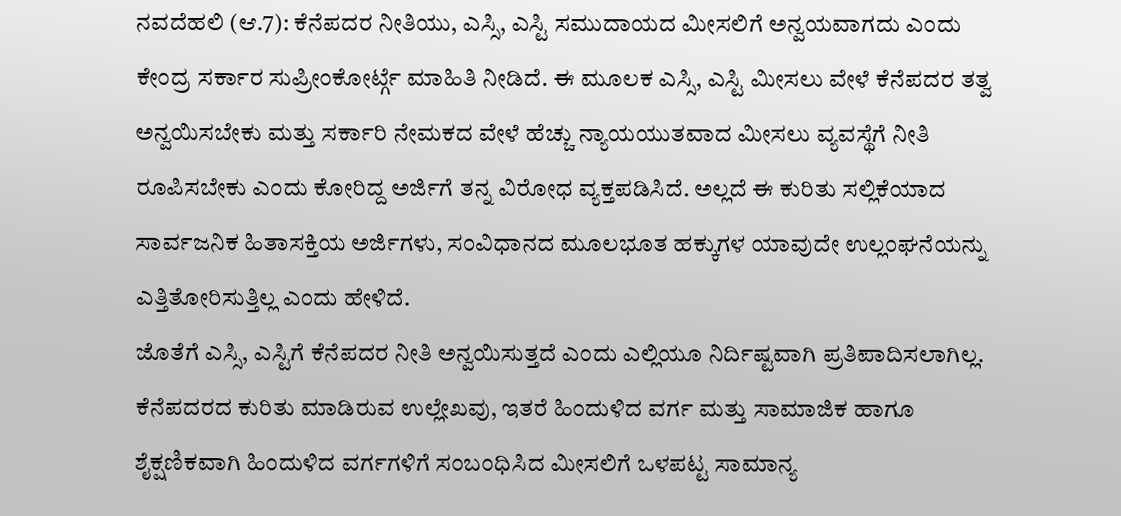ನವದೆಹಲಿ (ಆ.7): ಕೆನೆಪದರ ನೀತಿಯು, ಎಸ್ಸಿ, ಎಸ್ಟಿ ಸಮುದಾಯದ ಮೀಸಲಿಗೆ ಅನ್ವಯವಾಗದು ಎಂದು ಕೇಂದ್ರ ಸರ್ಕಾರ ಸುಪ್ರೀಂಕೋರ್ಟ್ಗೆ ಮಾಹಿತಿ ನೀಡಿದೆ. ಈ ಮೂಲಕ ಎಸ್ಸಿ, ಎಸ್ಟಿ ಮೀಸಲು ವೇಳೆ ಕೆನೆಪದರ ತತ್ವ ಅನ್ವಯಿಸಬೇಕು ಮತ್ತು ಸರ್ಕಾರಿ ನೇಮಕದ ವೇಳೆ ಹೆಚ್ಚು ನ್ಯಾಯಯುತವಾದ ಮೀಸಲು ವ್ಯವಸ್ಥೆಗೆ ನೀತಿ ರೂಪಿಸಬೇಕು ಎಂದು ಕೋರಿದ್ದ ಅರ್ಜಿಗೆ ತನ್ನ ವಿರೋಧ ವ್ಯಕ್ತಪಡಿಸಿದೆ. ಅಲ್ಲದೆ ಈ ಕುರಿತು ಸಲ್ಲಿಕೆಯಾದ ಸಾರ್ವಜನಿಕ ಹಿತಾಸಕ್ತಿಯ ಅರ್ಜಿಗಳು, ಸಂವಿಧಾನದ ಮೂಲಭೂತ ಹಕ್ಕುಗಳ ಯಾವುದೇ ಉಲ್ಲಂಘನೆಯನ್ನು ಎತ್ತಿತೋರಿಸುತ್ತಿಲ್ಲ ಎಂದು ಹೇಳಿದೆ.
ಜೊತೆಗೆ ಎಸ್ಸಿ, ಎಸ್ಟಿಗೆ ಕೆನೆಪದರ ನೀತಿ ಅನ್ವಯಿಸುತ್ತದೆ ಎಂದು ಎಲ್ಲಿಯೂ ನಿರ್ದಿಷ್ಟವಾಗಿ ಪ್ರತಿಪಾದಿಸಲಾಗಿಲ್ಲ. ಕೆನೆಪದರದ ಕುರಿತು ಮಾಡಿರುವ ಉಲ್ಲೇಖವು, ಇತರೆ ಹಿಂದುಳಿದ ವರ್ಗ ಮತ್ತು ಸಾಮಾಜಿಕ ಹಾಗೂ ಶೈಕ್ಷಣಿಕವಾಗಿ ಹಿಂದುಳಿದ ವರ್ಗಗಳಿಗೆ ಸಂಬಂಧಿಸಿದ ಮೀಸಲಿಗೆ ಒಳಪಟ್ಟ ಸಾಮಾನ್ಯ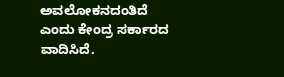ಅವಲೋಕನದಂತಿದೆ ಎಂದು ಕೇಂದ್ರ ಸರ್ಕಾರದ ವಾದಿಸಿದೆ.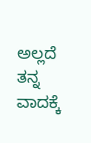ಅಲ್ಲದೆ ತನ್ನ ವಾದಕ್ಕೆ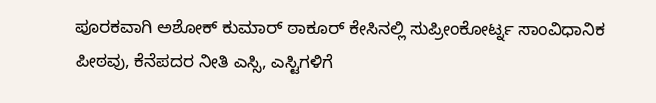ಪೂರಕವಾಗಿ ಅಶೋಕ್ ಕುಮಾರ್ ಠಾಕೂರ್ ಕೇಸಿನಲ್ಲಿ ಸುಪ್ರೀಂಕೋರ್ಟ್ನ ಸಾಂವಿಧಾನಿಕ ಪೀಠವು, ಕೆನೆಪದರ ನೀತಿ ಎಸ್ಸಿ, ಎಸ್ಟಿಗಳಿಗೆ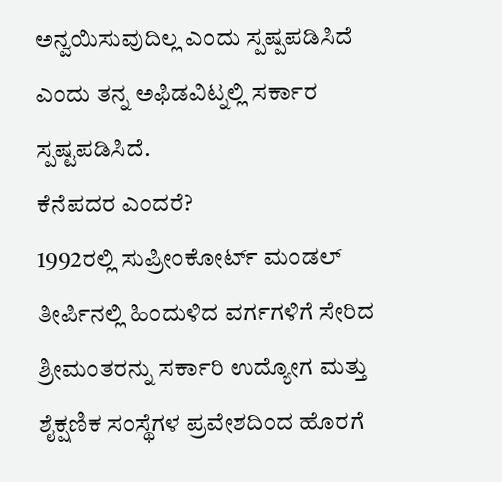ಅನ್ವಯಿಸುವುದಿಲ್ಲ ಎಂದು ಸ್ಪಷ್ಪಪಡಿಸಿದೆ ಎಂದು ತನ್ನ ಅಫಿಡವಿಟ್ನಲ್ಲಿ ಸರ್ಕಾರ ಸ್ಪಷ್ಟಪಡಿಸಿದೆ.
ಕೆನೆಪದರ ಎಂದರೆ?
1992ರಲ್ಲಿ ಸುಪ್ರೀಂಕೋರ್ಟ್ ಮಂಡಲ್ ತೀರ್ಪಿನಲ್ಲಿ ಹಿಂದುಳಿದ ವರ್ಗಗಳಿಗೆ ಸೇರಿದ ಶ್ರೀಮಂತರನ್ನು ಸರ್ಕಾರಿ ಉದ್ಯೋಗ ಮತ್ತು ಶೈಕ್ಷಣಿಕ ಸಂಸ್ಥೆಗಳ ಪ್ರವೇಶದಿಂದ ಹೊರಗೆ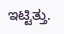ಇಟ್ಟಿತ್ತು.